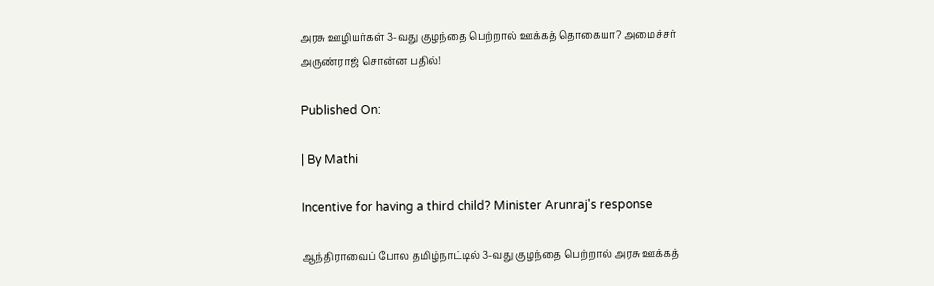அரசு ஊழியர்கள் 3-வது குழந்தை பெற்றால் ஊக்கத் தொகையா? அமைச்சர் அருண்ராஜ் சொன்ன பதில்!

Published On:

| By Mathi

Incentive for having a third child? Minister Arunraj's response

ஆந்திராவைப் போல தமிழ்நாட்டில் 3-வது குழந்தை பெற்றால் அரசு ஊக்கத்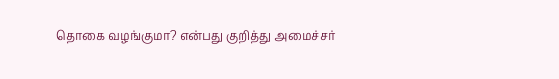தொகை வழங்குமா? என்பது குறித்து அமைச்சர்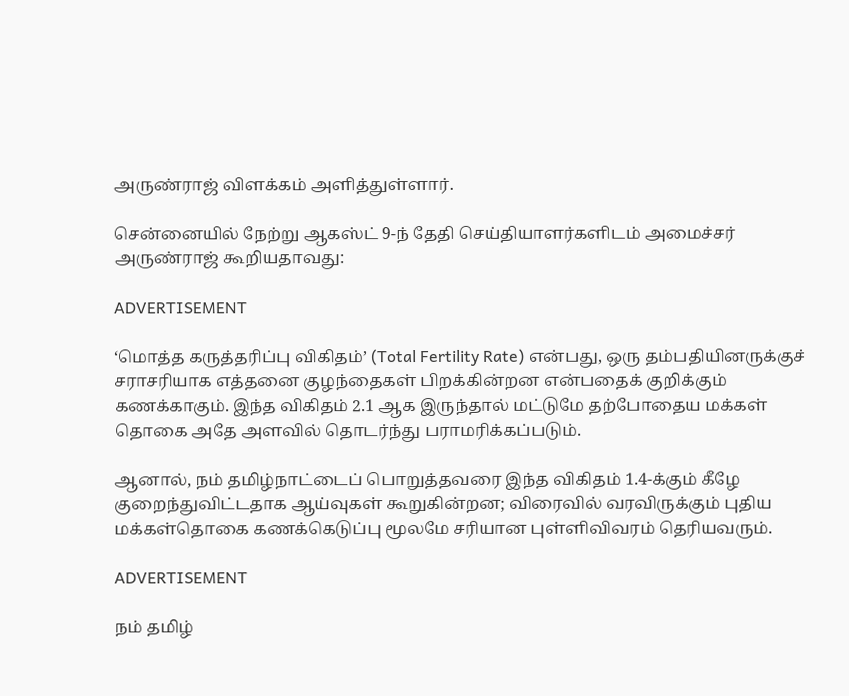அருண்ராஜ் விளக்கம் அளித்துள்ளார்.

சென்னையில் நேற்று ஆகஸ்ட் 9-ந் தேதி செய்தியாளர்களிடம் அமைச்சர் அருண்ராஜ் கூறியதாவது:

ADVERTISEMENT

‘மொத்த கருத்தரிப்பு விகிதம்’ (Total Fertility Rate) என்பது, ஒரு தம்பதியினருக்குச் சராசரியாக எத்தனை குழந்தைகள் பிறக்கின்றன என்பதைக் குறிக்கும் கணக்காகும். இந்த விகிதம் 2.1 ஆக இருந்தால் மட்டுமே தற்போதைய மக்கள் தொகை அதே அளவில் தொடர்ந்து பராமரிக்கப்படும்.

ஆனால், நம் தமிழ்நாட்டைப் பொறுத்தவரை இந்த விகிதம் 1.4-க்கும் கீழே குறைந்துவிட்டதாக ஆய்வுகள் கூறுகின்றன; விரைவில் வரவிருக்கும் புதிய மக்கள்தொகை கணக்கெடுப்பு மூலமே சரியான புள்ளிவிவரம் தெரியவரும்.

ADVERTISEMENT

நம் தமிழ்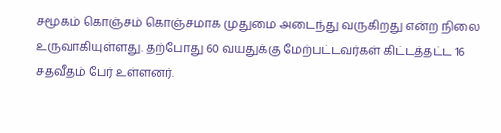சமூகம் கொஞ்சம் கொஞ்சமாக முதுமை அடைந்து வருகிறது என்ற நிலை உருவாகியுள்ளது. தற்போது 60 வயதுக்கு மேற்பட்டவர்கள் கிட்டத்தட்ட 16 சதவீதம் பேர் உள்ளனர்.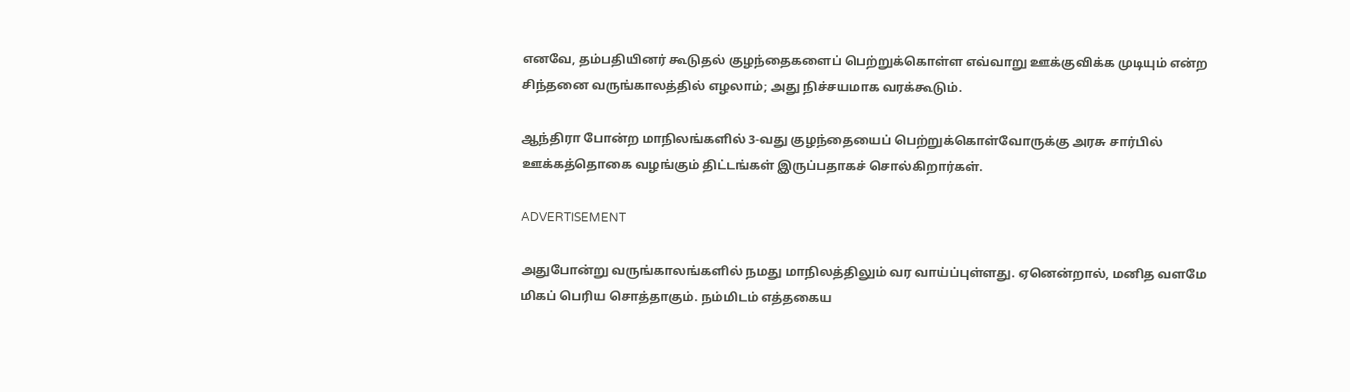எனவே, தம்பதியினர் கூடுதல் குழந்தைகளைப் பெற்றுக்கொள்ள எவ்வாறு ஊக்குவிக்க முடியும் என்ற சிந்தனை வருங்காலத்தில் எழலாம்; அது நிச்சயமாக வரக்கூடும்.

ஆந்திரா போன்ற மாநிலங்களில் 3-வது குழந்தையைப் பெற்றுக்கொள்வோருக்கு அரசு சார்பில் ஊக்கத்தொகை வழங்கும் திட்டங்கள் இருப்பதாகச் சொல்கிறார்கள்.

ADVERTISEMENT

அதுபோன்று வருங்காலங்களில் நமது மாநிலத்திலும் வர வாய்ப்புள்ளது. ஏனென்றால், மனித வளமே மிகப் பெரிய சொத்தாகும். நம்மிடம் எத்தகைய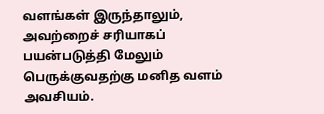வளங்கள் இருந்தாலும், அவற்றைச் சரியாகப் பயன்படுத்தி மேலும் பெருக்குவதற்கு மனித வளம் அவசியம்.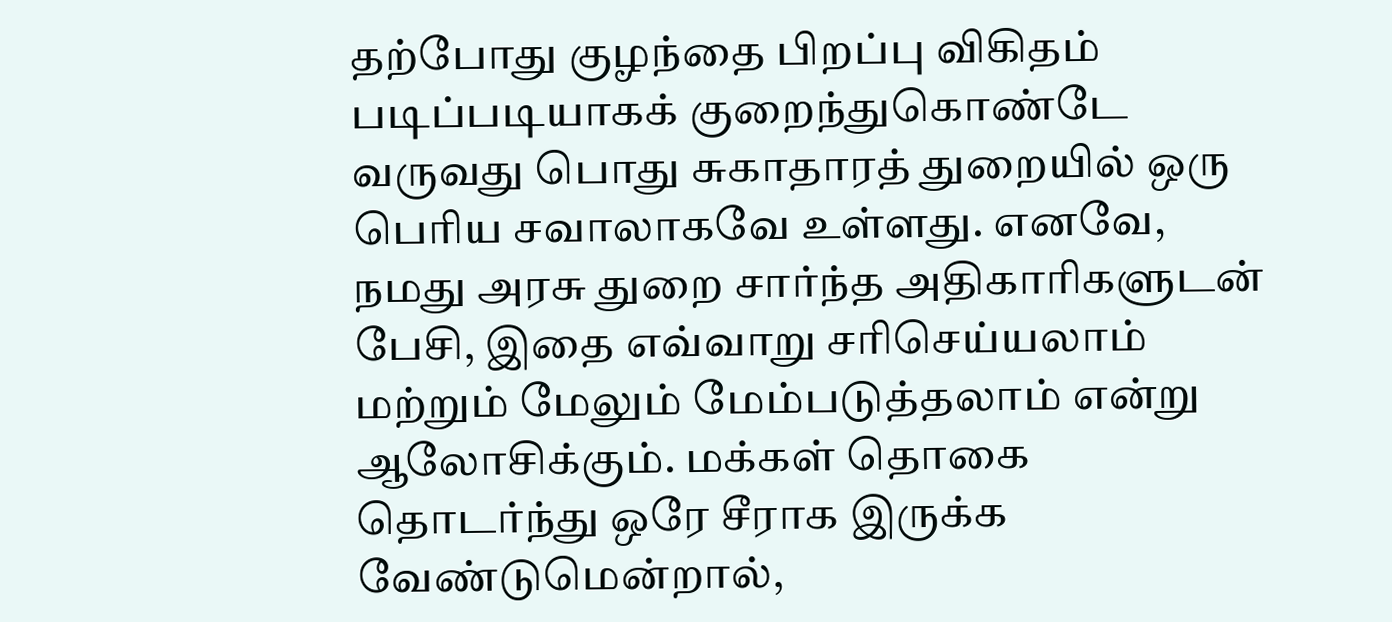தற்போது குழந்தை பிறப்பு விகிதம் படிப்படியாகக் குறைந்துகொண்டே வருவது பொது சுகாதாரத் துறையில் ஒரு பெரிய சவாலாகவே உள்ளது. எனவே, நமது அரசு துறை சார்ந்த அதிகாரிகளுடன் பேசி, இதை எவ்வாறு சரிசெய்யலாம் மற்றும் மேலும் மேம்படுத்தலாம் என்று ஆலோசிக்கும். மக்கள் தொகை தொடர்ந்து ஒரே சீராக இருக்க வேண்டுமென்றால்,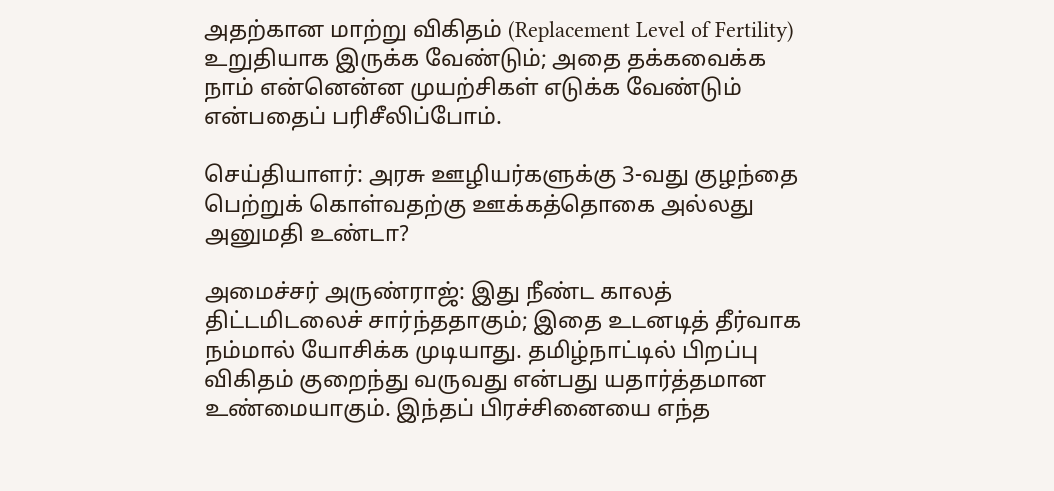அதற்கான மாற்று விகிதம் (Replacement Level of Fertility) உறுதியாக இருக்க வேண்டும்; அதை தக்கவைக்க நாம் என்னென்ன முயற்சிகள் எடுக்க வேண்டும் என்பதைப் பரிசீலிப்போம்.

செய்தியாளர்: அரசு ஊழியர்களுக்கு 3-வது குழந்தை பெற்றுக் கொள்வதற்கு ஊக்கத்தொகை அல்லது அனுமதி உண்டா?

அமைச்சர் அருண்ராஜ்: இது நீண்ட காலத் திட்டமிடலைச் சார்ந்ததாகும்; இதை உடனடித் தீர்வாக நம்மால் யோசிக்க முடியாது. தமிழ்நாட்டில் பிறப்பு விகிதம் குறைந்து வருவது என்பது யதார்த்தமான உண்மையாகும். இந்தப் பிரச்சினையை எந்த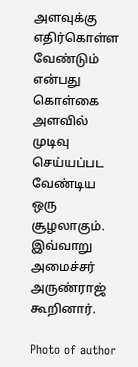அளவுக்கு எதிர்கொள்ள வேண்டும் என்பது கொள்கை அளவில் முடிவு செய்யப்பட வேண்டிய ஒரு சூழலாகும். இவ்வாறு அமைச்சர் அருண்ராஜ் கூறினார்.

Photo of author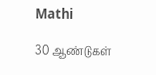Mathi

30 ஆண்டுகள்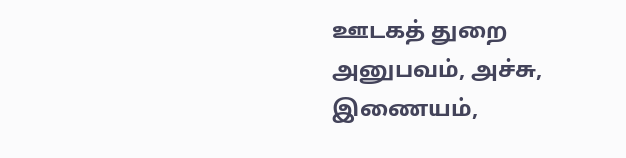ஊடகத் துறை அனுபவம், அச்சு, இணையம்,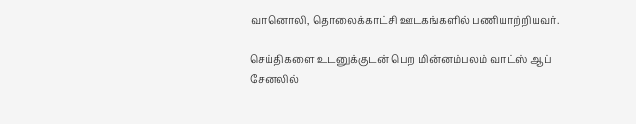வானொலி, தொலைக்காட்சி ஊடகங்களில் பணியாற்றியவர்.

செய்திகளை உடனுக்குடன் பெற மின்னம்பலம் வாட்ஸ் ஆப் சேனலில்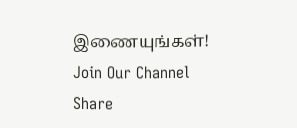இணையுங்கள்!
Join Our Channel
Share